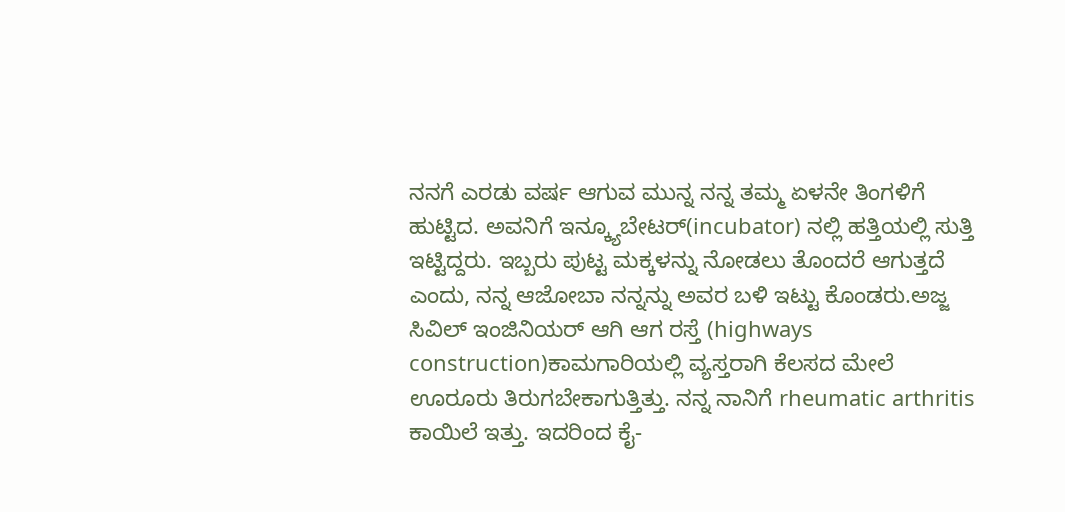ನನಗೆ ಎರಡು ವರ್ಷ ಆಗುವ ಮುನ್ನ ನನ್ನ ತಮ್ಮ ಏಳನೇ ತಿಂಗಳಿಗೆ ಹುಟ್ಟಿದ. ಅವನಿಗೆ ಇನ್ಕ್ಯೂಬೇಟರ್(incubator) ನಲ್ಲಿ ಹತ್ತಿಯಲ್ಲಿ ಸುತ್ತಿ ಇಟ್ಟಿದ್ದರು. ಇಬ್ಬರು ಪುಟ್ಟ ಮಕ್ಕಳನ್ನು ನೋಡಲು ತೊಂದರೆ ಆಗುತ್ತದೆ ಎಂದು, ನನ್ನ ಆಜೋಬಾ ನನ್ನನ್ನು ಅವರ ಬಳಿ ಇಟ್ಟು ಕೊಂಡರು.ಅಜ್ಜ ಸಿವಿಲ್ ಇಂಜಿನಿಯರ್ ಆಗಿ ಆಗ ರಸ್ತೆ (highways construction)ಕಾಮಗಾರಿಯಲ್ಲಿ ವ್ಯಸ್ತರಾಗಿ ಕೆಲಸದ ಮೇಲೆ ಊರೂರು ತಿರುಗಬೇಕಾಗುತ್ತಿತ್ತು. ನನ್ನ ನಾನಿಗೆ rheumatic arthritis ಕಾಯಿಲೆ ಇತ್ತು. ಇದರಿಂದ ಕೈ-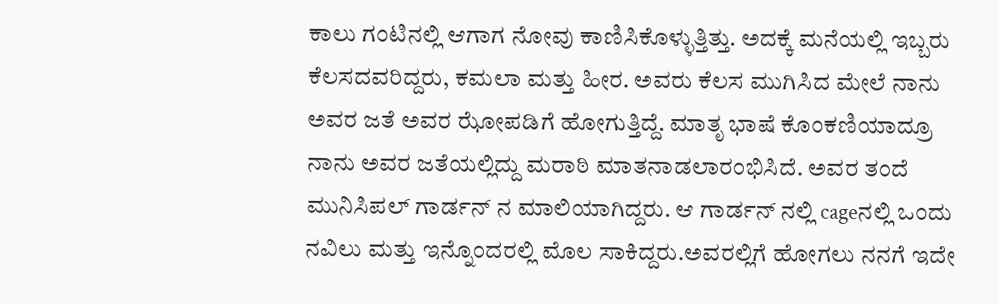ಕಾಲು ಗಂಟಿನಲ್ಲಿ ಆಗಾಗ ನೋವು ಕಾಣಿಸಿಕೊಳ್ಳುತ್ತಿತ್ತು. ಅದಕ್ಕೆ ಮನೆಯಲ್ಲಿ ಇಬ್ಬರು ಕೆಲಸದವರಿದ್ದರು, ಕಮಲಾ ಮತ್ತು ಹೀರ. ಅವರು ಕೆಲಸ ಮುಗಿಸಿದ ಮೇಲೆ ನಾನು ಅವರ ಜತೆ ಅವರ ಝೋಪಡಿಗೆ ಹೋಗುತ್ತಿದ್ದೆ. ಮಾತೃ ಭಾಷೆ ಕೊಂಕಣಿಯಾದ್ರೂ ನಾನು ಅವರ ಜತೆಯಲ್ಲಿದ್ದು ಮರಾಠಿ ಮಾತನಾಡಲಾರಂಭಿಸಿದೆ. ಅವರ ತಂದೆ ಮುನಿಸಿಪಲ್ ಗಾರ್ಡನ್ ನ ಮಾಲಿಯಾಗಿದ್ದರು. ಆ ಗಾರ್ಡನ್ ನಲ್ಲಿ cageನಲ್ಲಿ ಒಂದು ನವಿಲು ಮತ್ತು ಇನ್ನೊಂದರಲ್ಲಿ ಮೊಲ ಸಾಕಿದ್ದರು.ಅವರಲ್ಲಿಗೆ ಹೋಗಲು ನನಗೆ ಇದೇ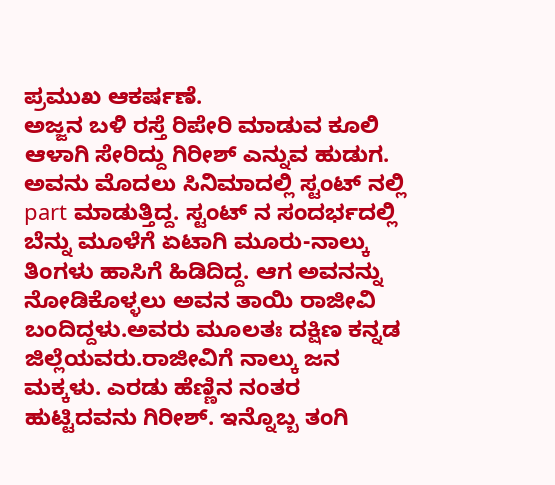ಪ್ರಮುಖ ಆಕರ್ಷಣೆ.
ಅಜ್ಜನ ಬಳಿ ರಸ್ತೆ ರಿಪೇರಿ ಮಾಡುವ ಕೂಲಿ ಆಳಾಗಿ ಸೇರಿದ್ದು ಗಿರೀಶ್ ಎನ್ನುವ ಹುಡುಗ. ಅವನು ಮೊದಲು ಸಿನಿಮಾದಲ್ಲಿ ಸ್ಟಂಟ್ ನಲ್ಲಿ part ಮಾಡುತ್ತಿದ್ದ. ಸ್ಟಂಟ್ ನ ಸಂದರ್ಭದಲ್ಲಿ ಬೆನ್ನು ಮೂಳೆಗೆ ಏಟಾಗಿ ಮೂರು-ನಾಲ್ಕು ತಿಂಗಳು ಹಾಸಿಗೆ ಹಿಡಿದಿದ್ದ. ಆಗ ಅವನನ್ನು ನೋಡಿಕೊಳ್ಳಲು ಅವನ ತಾಯಿ ರಾಜೀವಿ ಬಂದಿದ್ದಳು.ಅವರು ಮೂಲತಃ ದಕ್ಷಿಣ ಕನ್ನಡ ಜಿಲ್ಲೆಯವರು.ರಾಜೀವಿಗೆ ನಾಲ್ಕು ಜನ ಮಕ್ಕಳು. ಎರಡು ಹೆಣ್ಣಿನ ನಂತರ ಹುಟ್ಟಿದವನು ಗಿರೀಶ್. ಇನ್ನೊಬ್ಬ ತಂಗಿ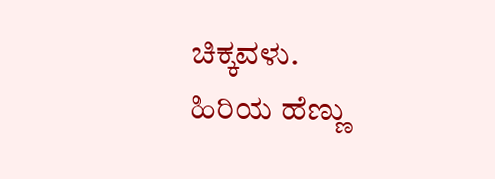ಚಿಕ್ಕವಳು. ಹಿರಿಯ ಹೆಣ್ಣು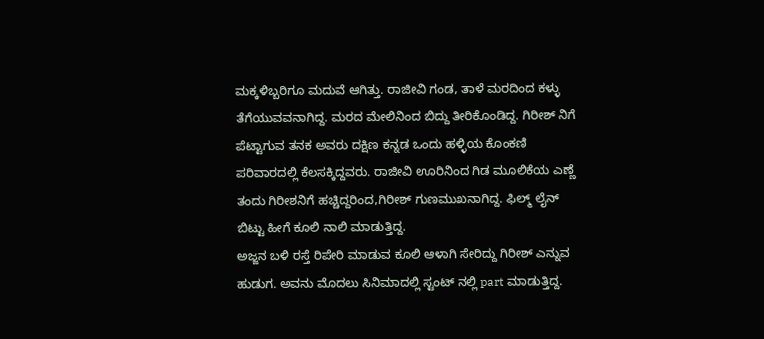ಮಕ್ಕಳಿಬ್ಬರಿಗೂ ಮದುವೆ ಆಗಿತ್ತು. ರಾಜೀವಿ ಗಂಡ, ತಾಳೆ ಮರದಿಂದ ಕಳ್ಳು ತೆಗೆಯುವವನಾಗಿದ್ದ. ಮರದ ಮೇಲಿನಿಂದ ಬಿದ್ದು ತೀರಿಕೊಂಡಿದ್ದ. ಗಿರೀಶ್ ನಿಗೆ ಪೆಟ್ಟಾಗುವ ತನಕ ಅವರು ದಕ್ಷಿಣ ಕನ್ನಡ ಒಂದು ಹಳ್ಳಿಯ ಕೊಂಕಣಿ ಪರಿವಾರದಲ್ಲಿ ಕೆಲಸಕ್ಕಿದ್ದವರು. ರಾಜೀವಿ ಊರಿನಿಂದ ಗಿಡ ಮೂಲಿಕೆಯ ಎಣ್ಣೆ ತಂದು ಗಿರೀಶನಿಗೆ ಹಚ್ಚಿದ್ದರಿಂದ,ಗಿರೀಶ್ ಗುಣಮುಖನಾಗಿದ್ದ. ಫಿಲ್ಮ್ ಲೈನ್ ಬಿಟ್ಟು ಹೀಗೆ ಕೂಲಿ ನಾಲಿ ಮಾಡುತ್ತಿದ್ದ.
ಅಜ್ಜನ ಬಳಿ ರಸ್ತೆ ರಿಪೇರಿ ಮಾಡುವ ಕೂಲಿ ಆಳಾಗಿ ಸೇರಿದ್ದು ಗಿರೀಶ್ ಎನ್ನುವ ಹುಡುಗ. ಅವನು ಮೊದಲು ಸಿನಿಮಾದಲ್ಲಿ ಸ್ಟಂಟ್ ನಲ್ಲಿ part ಮಾಡುತ್ತಿದ್ದ.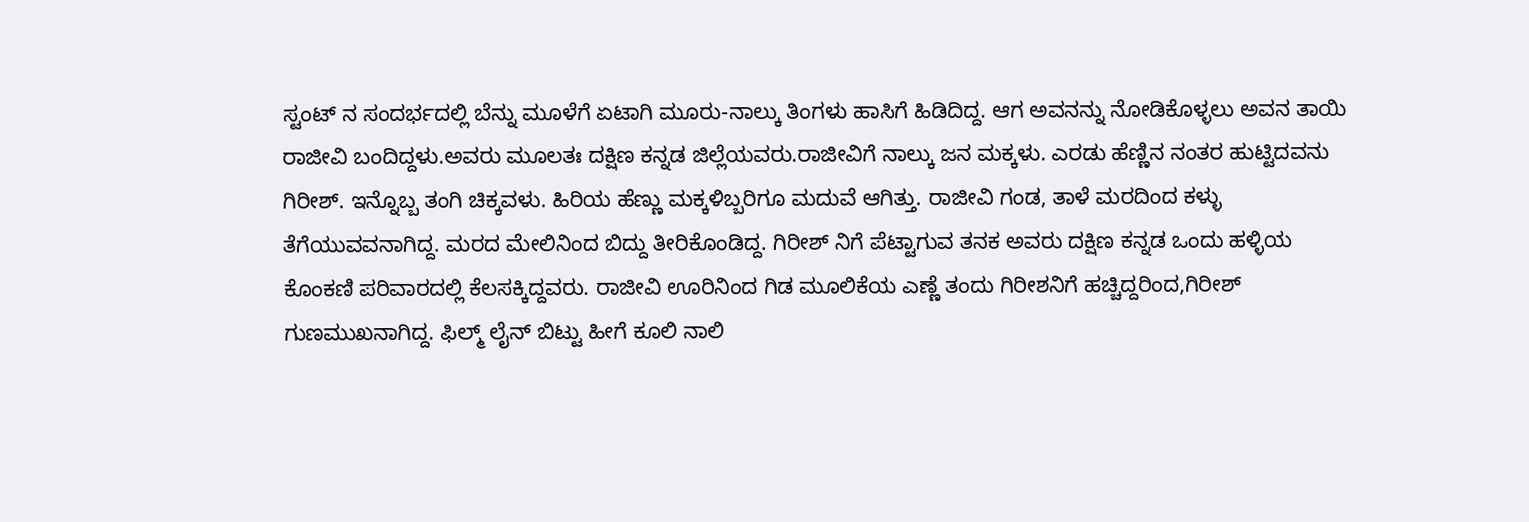ಸ್ಟಂಟ್ ನ ಸಂದರ್ಭದಲ್ಲಿ ಬೆನ್ನು ಮೂಳೆಗೆ ಏಟಾಗಿ ಮೂರು-ನಾಲ್ಕು ತಿಂಗಳು ಹಾಸಿಗೆ ಹಿಡಿದಿದ್ದ. ಆಗ ಅವನನ್ನು ನೋಡಿಕೊಳ್ಳಲು ಅವನ ತಾಯಿ ರಾಜೀವಿ ಬಂದಿದ್ದಳು.ಅವರು ಮೂಲತಃ ದಕ್ಷಿಣ ಕನ್ನಡ ಜಿಲ್ಲೆಯವರು.ರಾಜೀವಿಗೆ ನಾಲ್ಕು ಜನ ಮಕ್ಕಳು. ಎರಡು ಹೆಣ್ಣಿನ ನಂತರ ಹುಟ್ಟಿದವನು ಗಿರೀಶ್. ಇನ್ನೊಬ್ಬ ತಂಗಿ ಚಿಕ್ಕವಳು. ಹಿರಿಯ ಹೆಣ್ಣು ಮಕ್ಕಳಿಬ್ಬರಿಗೂ ಮದುವೆ ಆಗಿತ್ತು. ರಾಜೀವಿ ಗಂಡ, ತಾಳೆ ಮರದಿಂದ ಕಳ್ಳು ತೆಗೆಯುವವನಾಗಿದ್ದ. ಮರದ ಮೇಲಿನಿಂದ ಬಿದ್ದು ತೀರಿಕೊಂಡಿದ್ದ. ಗಿರೀಶ್ ನಿಗೆ ಪೆಟ್ಟಾಗುವ ತನಕ ಅವರು ದಕ್ಷಿಣ ಕನ್ನಡ ಒಂದು ಹಳ್ಳಿಯ ಕೊಂಕಣಿ ಪರಿವಾರದಲ್ಲಿ ಕೆಲಸಕ್ಕಿದ್ದವರು. ರಾಜೀವಿ ಊರಿನಿಂದ ಗಿಡ ಮೂಲಿಕೆಯ ಎಣ್ಣೆ ತಂದು ಗಿರೀಶನಿಗೆ ಹಚ್ಚಿದ್ದರಿಂದ,ಗಿರೀಶ್ ಗುಣಮುಖನಾಗಿದ್ದ. ಫಿಲ್ಮ್ ಲೈನ್ ಬಿಟ್ಟು ಹೀಗೆ ಕೂಲಿ ನಾಲಿ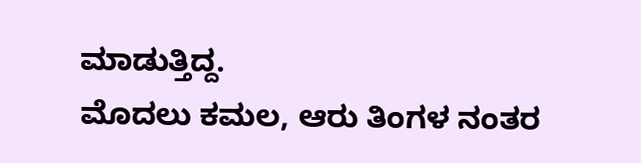ಮಾಡುತ್ತಿದ್ದ.
ಮೊದಲು ಕಮಲ, ಆರು ತಿಂಗಳ ನಂತರ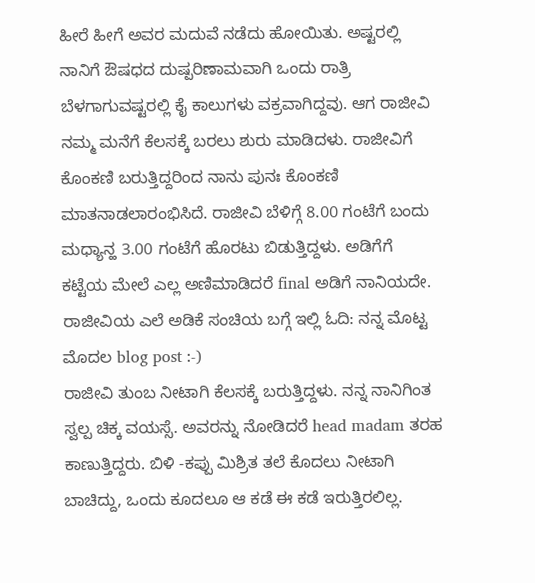ಹೀರೆ ಹೀಗೆ ಅವರ ಮದುವೆ ನಡೆದು ಹೋಯಿತು. ಅಷ್ಟರಲ್ಲಿ ನಾನಿಗೆ ಔಷಧದ ದುಷ್ಪರಿಣಾಮವಾಗಿ ಒಂದು ರಾತ್ರಿ ಬೆಳಗಾಗುವಷ್ಟರಲ್ಲಿ ಕೈ ಕಾಲುಗಳು ವಕ್ರವಾಗಿದ್ದವು. ಆಗ ರಾಜೀವಿ ನಮ್ಮ ಮನೆಗೆ ಕೆಲಸಕ್ಕೆ ಬರಲು ಶುರು ಮಾಡಿದಳು. ರಾಜೀವಿಗೆ ಕೊಂಕಣಿ ಬರುತ್ತಿದ್ದರಿಂದ ನಾನು ಪುನಃ ಕೊಂಕಣಿ ಮಾತನಾಡಲಾರಂಭಿಸಿದೆ. ರಾಜೀವಿ ಬೆಳಿಗ್ಗೆ 8.00 ಗಂಟೆಗೆ ಬಂದು ಮಧ್ಯಾನ್ಹ 3.00 ಗಂಟೆಗೆ ಹೊರಟು ಬಿಡುತ್ತಿದ್ದಳು. ಅಡಿಗೆಗೆ ಕಟ್ಟೆಯ ಮೇಲೆ ಎಲ್ಲ ಅಣಿಮಾಡಿದರೆ final ಅಡಿಗೆ ನಾನಿಯದೇ.
ರಾಜೀವಿಯ ಎಲೆ ಅಡಿಕೆ ಸಂಚಿಯ ಬಗ್ಗೆ ಇಲ್ಲಿ ಓದಿ: ನನ್ನ ಮೊಟ್ಟ ಮೊದಲ blog post :-)
ರಾಜೀವಿ ತುಂಬ ನೀಟಾಗಿ ಕೆಲಸಕ್ಕೆ ಬರುತ್ತಿದ್ದಳು. ನನ್ನ ನಾನಿಗಿಂತ ಸ್ವಲ್ಪ ಚಿಕ್ಕ ವಯಸ್ಸೆ. ಅವರನ್ನು ನೋಡಿದರೆ head madam ತರಹ ಕಾಣುತ್ತಿದ್ದರು. ಬಿಳಿ -ಕಪ್ಪು ಮಿಶ್ರಿತ ತಲೆ ಕೊದಲು ನೀಟಾಗಿ ಬಾಚಿದ್ದು, ಒಂದು ಕೂದಲೂ ಆ ಕಡೆ ಈ ಕಡೆ ಇರುತ್ತಿರಲಿಲ್ಲ.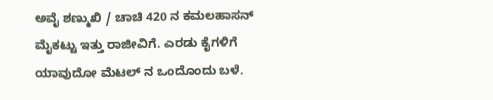ಅವೈ ಶಣ್ಮುಖಿ / ಚಾಚಿ 420 ನ ಕಮಲಹಾಸನ್ ಮೈಕಟ್ಟು ಇತ್ತು ರಾಜೀವಿಗೆ. ಎರಡು ಕೈಗಳಿಗೆ ಯಾವುದೋ ಮೆಟಲ್ ನ ಒಂದೊಂದು ಬಳೆ.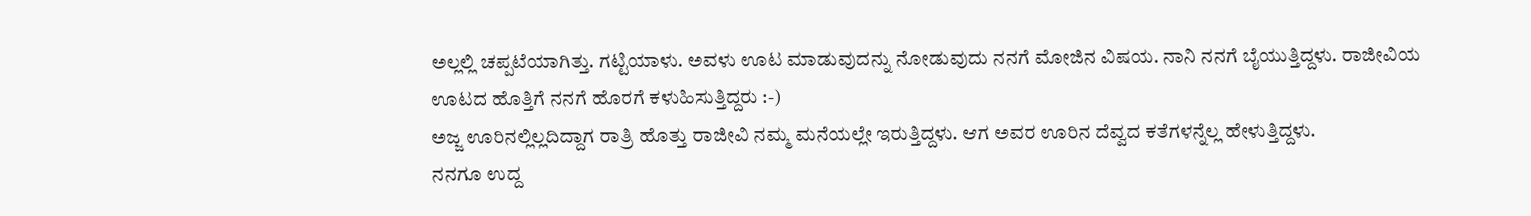ಅಲ್ಲಲ್ಲಿ ಚಪ್ಪಟೆಯಾಗಿತ್ತು. ಗಟ್ಟಿಯಾಳು. ಅವಳು ಊಟ ಮಾಡುವುದನ್ನು ನೋಡುವುದು ನನಗೆ ಮೋಜಿನ ವಿಷಯ. ನಾನಿ ನನಗೆ ಬೈಯುತ್ತಿದ್ದಳು. ರಾಜೀವಿಯ ಊಟದ ಹೊತ್ತಿಗೆ ನನಗೆ ಹೊರಗೆ ಕಳುಹಿಸುತ್ತಿದ್ದರು :-)
ಅಜ್ಜ ಊರಿನಲ್ಲಿಲ್ಲದಿದ್ದಾಗ ರಾತ್ರಿ ಹೊತ್ತು ರಾಜೀವಿ ನಮ್ಮ ಮನೆಯಲ್ಲೇ ಇರುತ್ತಿದ್ದಳು. ಆಗ ಅವರ ಊರಿನ ದೆವ್ವದ ಕತೆಗಳನ್ನೆಲ್ಲ ಹೇಳುತ್ತಿದ್ದಳು.
ನನಗೂ ಉದ್ದ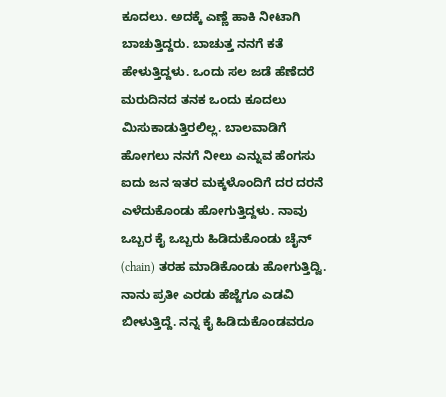ಕೂದಲು. ಅದಕ್ಕೆ ಎಣ್ಣೆ ಹಾಕಿ ನೀಟಾಗಿ ಬಾಚುತ್ತಿದ್ದರು. ಬಾಚುತ್ತ ನನಗೆ ಕತೆ ಹೇಳುತ್ತಿದ್ದಳು. ಒಂದು ಸಲ ಜಡೆ ಹೆಣೆದರೆ ಮರುದಿನದ ತನಕ ಒಂದು ಕೂದಲು ಮಿಸುಕಾಡುತ್ತಿರಲಿಲ್ಲ. ಬಾಲವಾಡಿಗೆ ಹೋಗಲು ನನಗೆ ನೀಲು ಎನ್ನುವ ಹೆಂಗಸು ಐದು ಜನ ಇತರ ಮಕ್ಕಳೊಂದಿಗೆ ದರ ದರನೆ ಎಳೆದುಕೊಂಡು ಹೋಗುತ್ತಿದ್ದಳು. ನಾವು ಒಬ್ಬರ ಕೈ ಒಬ್ಬರು ಹಿಡಿದುಕೊಂಡು ಚೈನ್ (chain) ತರಹ ಮಾಡಿಕೊಂಡು ಹೋಗುತ್ತಿದ್ವಿ. ನಾನು ಪ್ರತೀ ಎರಡು ಹೆಜ್ಜೆಗೂ ಎಡವಿ ಬೀಳುತ್ತಿದ್ದೆ. ನನ್ನ ಕೈ ಹಿಡಿದುಕೊಂಡವರೂ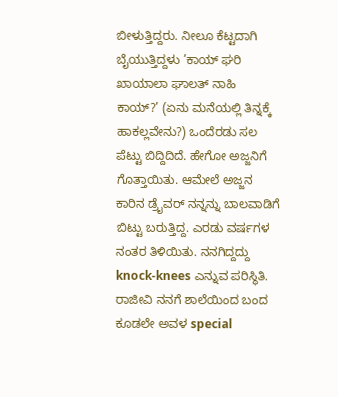ಬೀಳುತ್ತಿದ್ದರು. ನೀಲೂ ಕೆಟ್ಟದಾಗಿ ಬೈಯುತ್ತಿದ್ದಳು ’ಕಾಯ್ ಘರಿ ಖಾಯಾಲಾ ಘಾಲತ್ ನಾಹಿ ಕಾಯ್?’ (ಏನು ಮನೆಯಲ್ಲಿ ತಿನ್ನಕ್ಕೆ ಹಾಕಲ್ಲವೇನು?) ಒಂದೆರಡು ಸಲ ಪೆಟ್ಟು ಬಿದ್ದಿದಿದೆ. ಹೇಗೋ ಅಜ್ಜನಿಗೆ ಗೊತ್ತಾಯಿತು. ಆಮೇಲೆ ಅಜ್ಜನ ಕಾರಿನ ಡ್ರೈವರ್ ನನ್ನನ್ನು ಬಾಲವಾಡಿಗೆ ಬಿಟ್ಟು ಬರುತ್ತಿದ್ದ. ಎರಡು ವರ್ಷಗಳ ನಂತರ ತಿಳಿಯಿತು. ನನಗಿದ್ದದ್ದು knock-knees ಎನ್ನುವ ಪರಿಸ್ಥಿತಿ. ರಾಜೀವಿ ನನಗೆ ಶಾಲೆಯಿಂದ ಬಂದ ಕೂಡಲೇ ಅವಳ special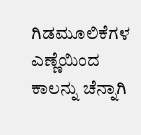ಗಿಡಮೂಲಿಕೆಗಳ ಎಣ್ಣೆಯಿಂದ ಕಾಲನ್ನು ಚೆನ್ನಾಗಿ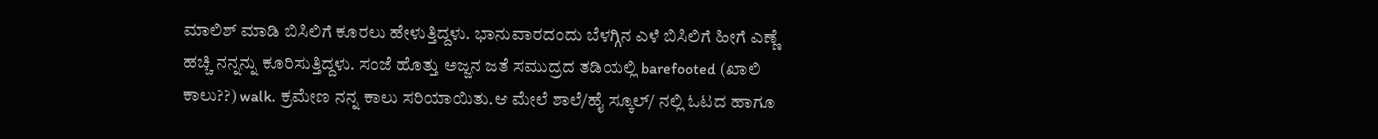ಮಾಲಿಶ್ ಮಾಡಿ ಬಿಸಿಲಿಗೆ ಕೂರಲು ಹೇಳುತ್ತಿದ್ದಳು. ಭಾನುವಾರದಂದು ಬೆಳಗ್ಗಿನ ಎಳೆ ಬಿಸಿಲಿಗೆ ಹೀಗೆ ಎಣ್ಣೆ ಹಚ್ಚಿ ನನ್ನನ್ನು ಕೂರಿಸುತ್ತಿದ್ದಳು. ಸಂಜೆ ಹೊತ್ತು ಅಜ್ಜನ ಜತೆ ಸಮುದ್ರದ ತಡಿಯಲ್ಲಿ barefooted (ಖಾಲಿ ಕಾಲು??) walk. ಕ್ರಮೇಣ ನನ್ನ ಕಾಲು ಸರಿಯಾಯಿತು.ಆ ಮೇಲೆ ಶಾಲೆ/ಹೈ ಸ್ಕೂಲ್/ ನಲ್ಲಿ ಓಟದ ಹಾಗೂ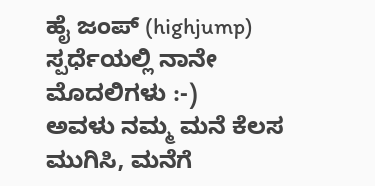ಹೈ ಜಂಪ್ (highjump) ಸ್ಪರ್ಧೆಯಲ್ಲಿ ನಾನೇ ಮೊದಲಿಗಳು :-)
ಅವಳು ನಮ್ಮ ಮನೆ ಕೆಲಸ ಮುಗಿಸಿ, ಮನೆಗೆ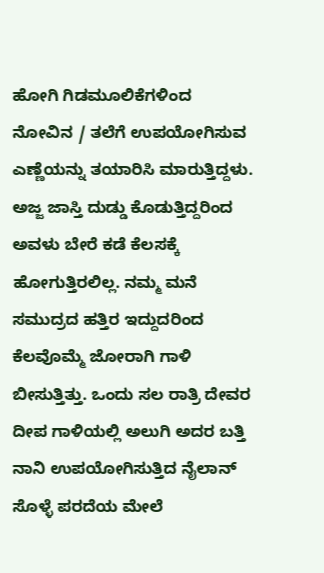ಹೋಗಿ ಗಿಡಮೂಲಿಕೆಗಳಿಂದ ನೋವಿನ / ತಲೆಗೆ ಉಪಯೋಗಿಸುವ ಎಣ್ಣೆಯನ್ನು ತಯಾರಿಸಿ ಮಾರುತ್ತಿದ್ದಳು. ಅಜ್ಜ ಜಾಸ್ತಿ ದುಡ್ಡು ಕೊಡುತ್ತಿದ್ದರಿಂದ ಅವಳು ಬೇರೆ ಕಡೆ ಕೆಲಸಕ್ಕೆ ಹೋಗುತ್ತಿರಲಿಲ್ಲ. ನಮ್ಮ ಮನೆ ಸಮುದ್ರದ ಹತ್ತಿರ ಇದ್ದುದರಿಂದ ಕೆಲವೊಮ್ಮೆ ಜೋರಾಗಿ ಗಾಳಿ ಬೀಸುತ್ತಿತ್ತು. ಒಂದು ಸಲ ರಾತ್ರಿ ದೇವರ ದೀಪ ಗಾಳಿಯಲ್ಲಿ ಅಲುಗಿ ಅದರ ಬತ್ತಿ ನಾನಿ ಉಪಯೋಗಿಸುತ್ತಿದ ನೈಲಾನ್ ಸೊಳ್ಳೆ ಪರದೆಯ ಮೇಲೆ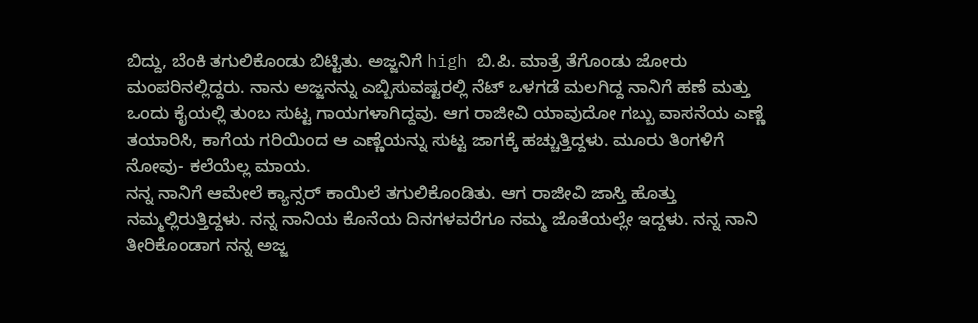ಬಿದ್ದು, ಬೆಂಕಿ ತಗುಲಿಕೊಂಡು ಬಿಟ್ಟಿತು. ಅಜ್ಜನಿಗೆ high ಬಿ.ಪಿ. ಮಾತ್ರೆ ತೆಗೊಂಡು ಜೋರು ಮಂಪರಿನಲ್ಲಿದ್ದರು. ನಾನು ಅಜ್ಜನನ್ನು ಎಬ್ಬಿಸುವಷ್ಟರಲ್ಲಿ ನೆಟ್ ಒಳಗಡೆ ಮಲಗಿದ್ದ ನಾನಿಗೆ ಹಣೆ ಮತ್ತು ಒಂದು ಕೈಯಲ್ಲಿ ತುಂಬ ಸುಟ್ಟ ಗಾಯಗಳಾಗಿದ್ದವು. ಆಗ ರಾಜೀವಿ ಯಾವುದೋ ಗಬ್ಬು ವಾಸನೆಯ ಎಣ್ಣೆ ತಯಾರಿಸಿ, ಕಾಗೆಯ ಗರಿಯಿಂದ ಆ ಎಣ್ಣೆಯನ್ನು ಸುಟ್ಟ ಜಾಗಕ್ಕೆ ಹಚ್ಚುತ್ತಿದ್ದಳು. ಮೂರು ತಿಂಗಳಿಗೆ ನೋವು- ಕಲೆಯೆಲ್ಲ ಮಾಯ.
ನನ್ನ ನಾನಿಗೆ ಆಮೇಲೆ ಕ್ಯಾನ್ಸರ್ ಕಾಯಿಲೆ ತಗುಲಿಕೊಂಡಿತು. ಆಗ ರಾಜೀವಿ ಜಾಸ್ತಿ ಹೊತ್ತು ನಮ್ಮಲ್ಲಿರುತ್ತಿದ್ದಳು. ನನ್ನ ನಾನಿಯ ಕೊನೆಯ ದಿನಗಳವರೆಗೂ ನಮ್ಮ ಜೊತೆಯಲ್ಲೇ ಇದ್ದಳು. ನನ್ನ ನಾನಿ ತೀರಿಕೊಂಡಾಗ ನನ್ನ ಅಜ್ಜ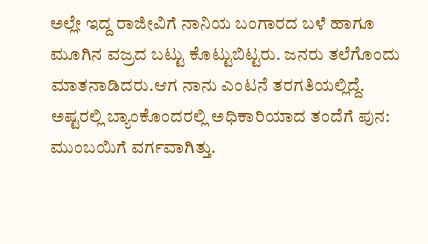ಅಲ್ಲೇ ಇದ್ದ ರಾಜೀವಿಗೆ ನಾನಿಯ ಬಂಗಾರದ ಬಳೆ ಹಾಗೂ ಮೂಗಿನ ವಜ್ರದ ಬಟ್ಟು ಕೊಟ್ಟುಬಿಟ್ಟರು. ಜನರು ತಲೆಗೊಂದು ಮಾತನಾಡಿದರು.ಆಗ ನಾನು ಎಂಟನೆ ತರಗತಿಯಲ್ಲಿದ್ದೆ. ಅಷ್ಟರಲ್ಲಿ ಬ್ಯಾಂಕೊಂದರಲ್ಲಿ ಅಧಿಕಾರಿಯಾದ ತಂದೆಗೆ ಪುನ: ಮುಂಬಯಿಗೆ ವರ್ಗವಾಗಿತ್ತು.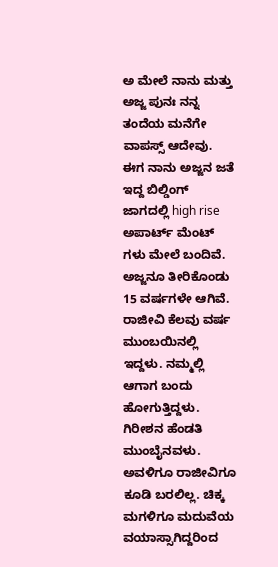ಅ ಮೇಲೆ ನಾನು ಮತ್ತು ಅಜ್ಜ ಪುನಃ ನನ್ನ ತಂದೆಯ ಮನೆಗೇ ವಾಪಸ್ಸ್ ಆದೇವು. ಈಗ ನಾನು ಅಜ್ಜನ ಜತೆ ಇದ್ದ ಬಿಲ್ಡಿಂಗ್ ಜಾಗದಲ್ಲಿ high rise ಅಪಾರ್ಟ್ ಮೆಂಟ್ ಗಳು ಮೇಲೆ ಬಂದಿವೆ.
ಅಜ್ಜನೂ ತೀರಿಕೊಂಡು 15 ವರ್ಷಗಳೇ ಆಗಿವೆ.
ರಾಜೀವಿ ಕೆಲವು ವರ್ಷ ಮುಂಬಯಿನಲ್ಲಿ ಇದ್ದಳು. ನಮ್ಮಲ್ಲಿ ಆಗಾಗ ಬಂದು ಹೋಗುತ್ತಿದ್ದಳು. ಗಿರೀಶನ ಹೆಂಡತಿ ಮುಂಬೈನವಳು. ಅವಳಿಗೂ ರಾಜೀವಿಗೂ ಕೂಡಿ ಬರಲಿಲ್ಲ. ಚಿಕ್ಕ ಮಗಳಿಗೂ ಮದುವೆಯ ವಯಾಸ್ಸಾಗಿದ್ದರಿಂದ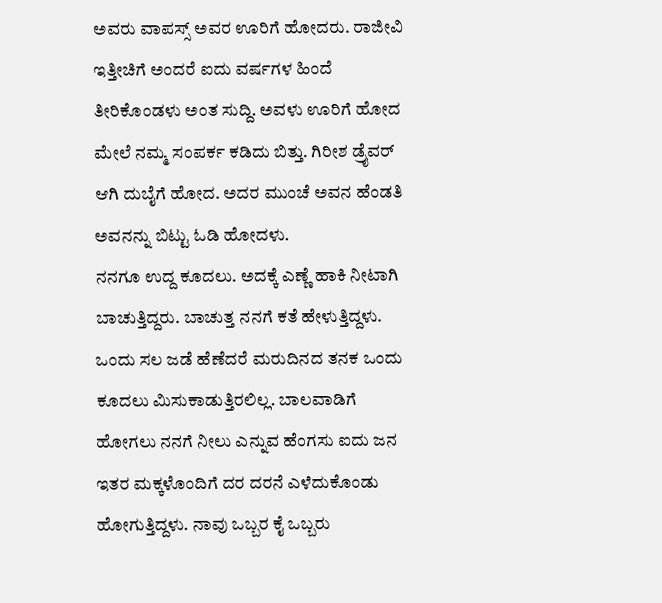ಅವರು ವಾಪಸ್ಸ್ ಅವರ ಊರಿಗೆ ಹೋದರು. ರಾಜೀವಿ ಇತ್ತೀಚಿಗೆ ಅಂದರೆ ಐದು ವರ್ಷಗಳ ಹಿಂದೆ ತೀರಿಕೊಂಡಳು ಅಂತ ಸುದ್ದಿ. ಅವಳು ಊರಿಗೆ ಹೋದ ಮೇಲೆ ನಮ್ಮ ಸಂಪರ್ಕ ಕಡಿದು ಬಿತ್ತು. ಗಿರೀಶ ಡ್ರೈವರ್ ಆಗಿ ದುಬೈಗೆ ಹೋದ. ಅದರ ಮುಂಚೆ ಅವನ ಹೆಂಡತಿ ಅವನನ್ನು ಬಿಟ್ಟು ಓಡಿ ಹೋದಳು.
ನನಗೂ ಉದ್ದ ಕೂದಲು. ಅದಕ್ಕೆ ಎಣ್ಣೆ ಹಾಕಿ ನೀಟಾಗಿ ಬಾಚುತ್ತಿದ್ದರು. ಬಾಚುತ್ತ ನನಗೆ ಕತೆ ಹೇಳುತ್ತಿದ್ದಳು. ಒಂದು ಸಲ ಜಡೆ ಹೆಣೆದರೆ ಮರುದಿನದ ತನಕ ಒಂದು ಕೂದಲು ಮಿಸುಕಾಡುತ್ತಿರಲಿಲ್ಲ. ಬಾಲವಾಡಿಗೆ ಹೋಗಲು ನನಗೆ ನೀಲು ಎನ್ನುವ ಹೆಂಗಸು ಐದು ಜನ ಇತರ ಮಕ್ಕಳೊಂದಿಗೆ ದರ ದರನೆ ಎಳೆದುಕೊಂಡು ಹೋಗುತ್ತಿದ್ದಳು. ನಾವು ಒಬ್ಬರ ಕೈ ಒಬ್ಬರು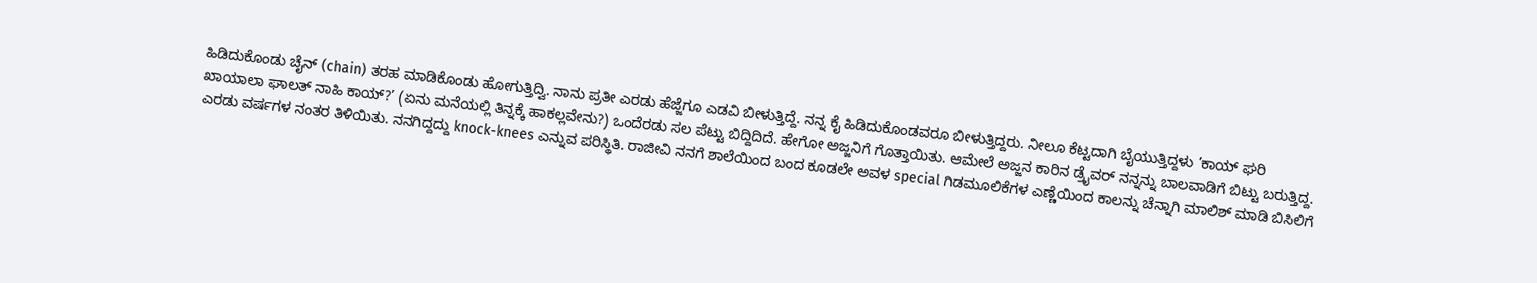ಹಿಡಿದುಕೊಂಡು ಚೈನ್ (chain) ತರಹ ಮಾಡಿಕೊಂಡು ಹೋಗುತ್ತಿದ್ವಿ. ನಾನು ಪ್ರತೀ ಎರಡು ಹೆಜ್ಜೆಗೂ ಎಡವಿ ಬೀಳುತ್ತಿದ್ದೆ. ನನ್ನ ಕೈ ಹಿಡಿದುಕೊಂಡವರೂ ಬೀಳುತ್ತಿದ್ದರು. ನೀಲೂ ಕೆಟ್ಟದಾಗಿ ಬೈಯುತ್ತಿದ್ದಳು ’ಕಾಯ್ ಘರಿ ಖಾಯಾಲಾ ಘಾಲತ್ ನಾಹಿ ಕಾಯ್?’ (ಏನು ಮನೆಯಲ್ಲಿ ತಿನ್ನಕ್ಕೆ ಹಾಕಲ್ಲವೇನು?) ಒಂದೆರಡು ಸಲ ಪೆಟ್ಟು ಬಿದ್ದಿದಿದೆ. ಹೇಗೋ ಅಜ್ಜನಿಗೆ ಗೊತ್ತಾಯಿತು. ಆಮೇಲೆ ಅಜ್ಜನ ಕಾರಿನ ಡ್ರೈವರ್ ನನ್ನನ್ನು ಬಾಲವಾಡಿಗೆ ಬಿಟ್ಟು ಬರುತ್ತಿದ್ದ. ಎರಡು ವರ್ಷಗಳ ನಂತರ ತಿಳಿಯಿತು. ನನಗಿದ್ದದ್ದು knock-knees ಎನ್ನುವ ಪರಿಸ್ಥಿತಿ. ರಾಜೀವಿ ನನಗೆ ಶಾಲೆಯಿಂದ ಬಂದ ಕೂಡಲೇ ಅವಳ special ಗಿಡಮೂಲಿಕೆಗಳ ಎಣ್ಣೆಯಿಂದ ಕಾಲನ್ನು ಚೆನ್ನಾಗಿ ಮಾಲಿಶ್ ಮಾಡಿ ಬಿಸಿಲಿಗೆ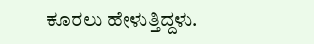ಕೂರಲು ಹೇಳುತ್ತಿದ್ದಳು.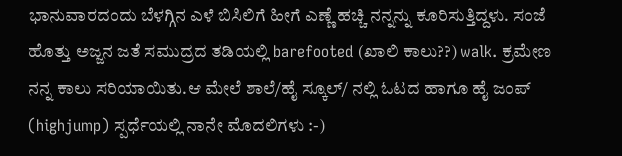ಭಾನುವಾರದಂದು ಬೆಳಗ್ಗಿನ ಎಳೆ ಬಿಸಿಲಿಗೆ ಹೀಗೆ ಎಣ್ಣೆ ಹಚ್ಚಿ ನನ್ನನ್ನು ಕೂರಿಸುತ್ತಿದ್ದಳು. ಸಂಜೆ ಹೊತ್ತು ಅಜ್ಜನ ಜತೆ ಸಮುದ್ರದ ತಡಿಯಲ್ಲಿ barefooted (ಖಾಲಿ ಕಾಲು??) walk. ಕ್ರಮೇಣ ನನ್ನ ಕಾಲು ಸರಿಯಾಯಿತು.ಆ ಮೇಲೆ ಶಾಲೆ/ಹೈ ಸ್ಕೂಲ್/ ನಲ್ಲಿ ಓಟದ ಹಾಗೂ ಹೈ ಜಂಪ್ (highjump) ಸ್ಪರ್ಧೆಯಲ್ಲಿ ನಾನೇ ಮೊದಲಿಗಳು :-)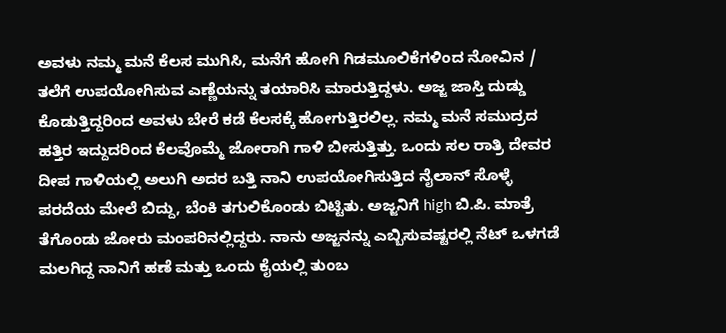ಅವಳು ನಮ್ಮ ಮನೆ ಕೆಲಸ ಮುಗಿಸಿ, ಮನೆಗೆ ಹೋಗಿ ಗಿಡಮೂಲಿಕೆಗಳಿಂದ ನೋವಿನ / ತಲೆಗೆ ಉಪಯೋಗಿಸುವ ಎಣ್ಣೆಯನ್ನು ತಯಾರಿಸಿ ಮಾರುತ್ತಿದ್ದಳು. ಅಜ್ಜ ಜಾಸ್ತಿ ದುಡ್ಡು ಕೊಡುತ್ತಿದ್ದರಿಂದ ಅವಳು ಬೇರೆ ಕಡೆ ಕೆಲಸಕ್ಕೆ ಹೋಗುತ್ತಿರಲಿಲ್ಲ. ನಮ್ಮ ಮನೆ ಸಮುದ್ರದ ಹತ್ತಿರ ಇದ್ದುದರಿಂದ ಕೆಲವೊಮ್ಮೆ ಜೋರಾಗಿ ಗಾಳಿ ಬೀಸುತ್ತಿತ್ತು. ಒಂದು ಸಲ ರಾತ್ರಿ ದೇವರ ದೀಪ ಗಾಳಿಯಲ್ಲಿ ಅಲುಗಿ ಅದರ ಬತ್ತಿ ನಾನಿ ಉಪಯೋಗಿಸುತ್ತಿದ ನೈಲಾನ್ ಸೊಳ್ಳೆ ಪರದೆಯ ಮೇಲೆ ಬಿದ್ದು, ಬೆಂಕಿ ತಗುಲಿಕೊಂಡು ಬಿಟ್ಟಿತು. ಅಜ್ಜನಿಗೆ high ಬಿ.ಪಿ. ಮಾತ್ರೆ ತೆಗೊಂಡು ಜೋರು ಮಂಪರಿನಲ್ಲಿದ್ದರು. ನಾನು ಅಜ್ಜನನ್ನು ಎಬ್ಬಿಸುವಷ್ಟರಲ್ಲಿ ನೆಟ್ ಒಳಗಡೆ ಮಲಗಿದ್ದ ನಾನಿಗೆ ಹಣೆ ಮತ್ತು ಒಂದು ಕೈಯಲ್ಲಿ ತುಂಬ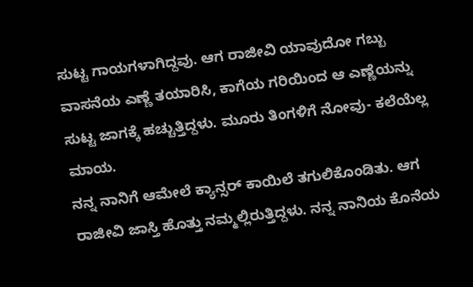ಸುಟ್ಟ ಗಾಯಗಳಾಗಿದ್ದವು. ಆಗ ರಾಜೀವಿ ಯಾವುದೋ ಗಬ್ಬು ವಾಸನೆಯ ಎಣ್ಣೆ ತಯಾರಿಸಿ, ಕಾಗೆಯ ಗರಿಯಿಂದ ಆ ಎಣ್ಣೆಯನ್ನು ಸುಟ್ಟ ಜಾಗಕ್ಕೆ ಹಚ್ಚುತ್ತಿದ್ದಳು. ಮೂರು ತಿಂಗಳಿಗೆ ನೋವು- ಕಲೆಯೆಲ್ಲ ಮಾಯ.
ನನ್ನ ನಾನಿಗೆ ಆಮೇಲೆ ಕ್ಯಾನ್ಸರ್ ಕಾಯಿಲೆ ತಗುಲಿಕೊಂಡಿತು. ಆಗ ರಾಜೀವಿ ಜಾಸ್ತಿ ಹೊತ್ತು ನಮ್ಮಲ್ಲಿರುತ್ತಿದ್ದಳು. ನನ್ನ ನಾನಿಯ ಕೊನೆಯ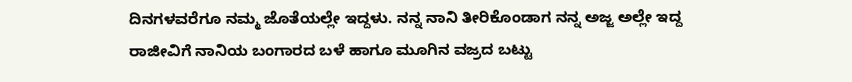ದಿನಗಳವರೆಗೂ ನಮ್ಮ ಜೊತೆಯಲ್ಲೇ ಇದ್ದಳು. ನನ್ನ ನಾನಿ ತೀರಿಕೊಂಡಾಗ ನನ್ನ ಅಜ್ಜ ಅಲ್ಲೇ ಇದ್ದ ರಾಜೀವಿಗೆ ನಾನಿಯ ಬಂಗಾರದ ಬಳೆ ಹಾಗೂ ಮೂಗಿನ ವಜ್ರದ ಬಟ್ಟು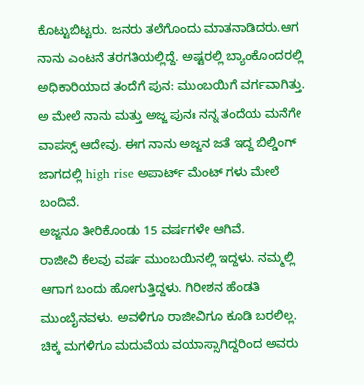ಕೊಟ್ಟುಬಿಟ್ಟರು. ಜನರು ತಲೆಗೊಂದು ಮಾತನಾಡಿದರು.ಆಗ ನಾನು ಎಂಟನೆ ತರಗತಿಯಲ್ಲಿದ್ದೆ. ಅಷ್ಟರಲ್ಲಿ ಬ್ಯಾಂಕೊಂದರಲ್ಲಿ ಅಧಿಕಾರಿಯಾದ ತಂದೆಗೆ ಪುನ: ಮುಂಬಯಿಗೆ ವರ್ಗವಾಗಿತ್ತು. ಅ ಮೇಲೆ ನಾನು ಮತ್ತು ಅಜ್ಜ ಪುನಃ ನನ್ನ ತಂದೆಯ ಮನೆಗೇ ವಾಪಸ್ಸ್ ಆದೇವು. ಈಗ ನಾನು ಅಜ್ಜನ ಜತೆ ಇದ್ದ ಬಿಲ್ಡಿಂಗ್ ಜಾಗದಲ್ಲಿ high rise ಅಪಾರ್ಟ್ ಮೆಂಟ್ ಗಳು ಮೇಲೆ ಬಂದಿವೆ.
ಅಜ್ಜನೂ ತೀರಿಕೊಂಡು 15 ವರ್ಷಗಳೇ ಆಗಿವೆ.
ರಾಜೀವಿ ಕೆಲವು ವರ್ಷ ಮುಂಬಯಿನಲ್ಲಿ ಇದ್ದಳು. ನಮ್ಮಲ್ಲಿ ಆಗಾಗ ಬಂದು ಹೋಗುತ್ತಿದ್ದಳು. ಗಿರೀಶನ ಹೆಂಡತಿ ಮುಂಬೈನವಳು. ಅವಳಿಗೂ ರಾಜೀವಿಗೂ ಕೂಡಿ ಬರಲಿಲ್ಲ. ಚಿಕ್ಕ ಮಗಳಿಗೂ ಮದುವೆಯ ವಯಾಸ್ಸಾಗಿದ್ದರಿಂದ ಅವರು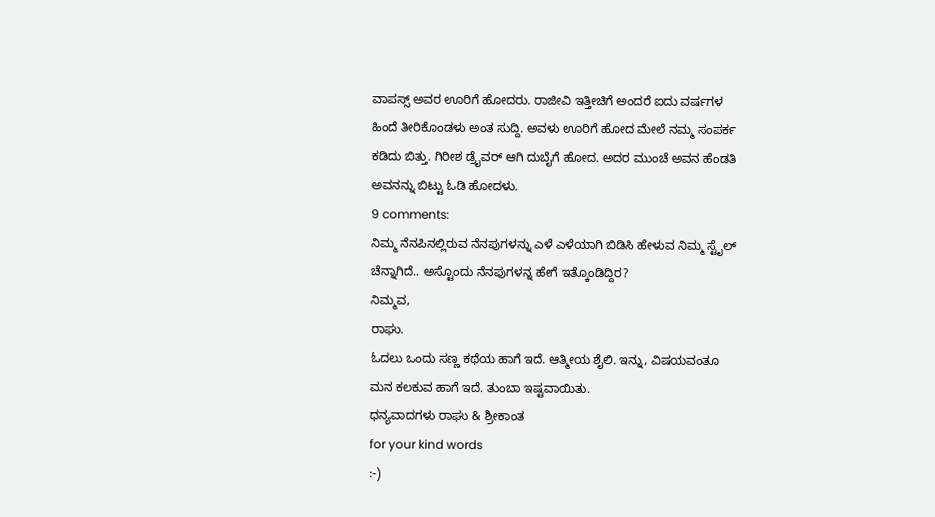ವಾಪಸ್ಸ್ ಅವರ ಊರಿಗೆ ಹೋದರು. ರಾಜೀವಿ ಇತ್ತೀಚಿಗೆ ಅಂದರೆ ಐದು ವರ್ಷಗಳ ಹಿಂದೆ ತೀರಿಕೊಂಡಳು ಅಂತ ಸುದ್ದಿ. ಅವಳು ಊರಿಗೆ ಹೋದ ಮೇಲೆ ನಮ್ಮ ಸಂಪರ್ಕ ಕಡಿದು ಬಿತ್ತು. ಗಿರೀಶ ಡ್ರೈವರ್ ಆಗಿ ದುಬೈಗೆ ಹೋದ. ಅದರ ಮುಂಚೆ ಅವನ ಹೆಂಡತಿ ಅವನನ್ನು ಬಿಟ್ಟು ಓಡಿ ಹೋದಳು.
9 comments:
ನಿಮ್ಮ ನೆನಪಿನಲ್ಲಿರುವ ನೆನಪುಗಳನ್ನು ಎಳೆ ಎಳೆಯಾಗಿ ಬಿಡಿಸಿ ಹೇಳುವ ನಿಮ್ಮ ಸ್ಟೈಲ್ ಚೆನ್ನಾಗಿದೆ.. ಅಸ್ಟೊಂದು ನೆನಪುಗಳನ್ನ ಹೇಗೆ ಇತ್ಕೊಂಡಿದ್ದಿರ?
ನಿಮ್ಮವ,
ರಾಘು.
ಓದಲು ಒಂದು ಸಣ್ಣ ಕಥೆಯ ಹಾಗೆ ಇದೆ. ಆತ್ಮೀಯ ಶೈಲಿ. ಇನ್ನು, ವಿಷಯವಂತೂ ಮನ ಕಲಕುವ ಹಾಗೆ ಇದೆ. ತುಂಬಾ ಇಷ್ಟವಾಯಿತು.
ಧನ್ಯವಾದಗಳು ರಾಘು & ಶ್ರೀಕಾಂತ
for your kind words
:-)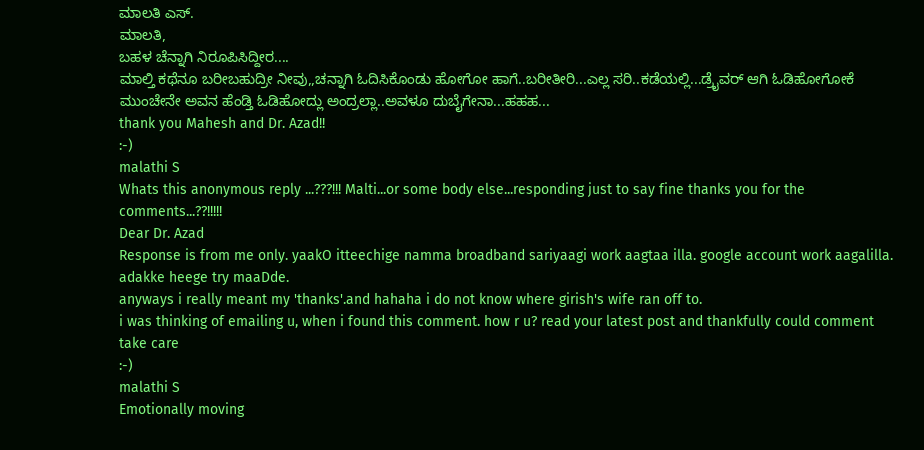ಮಾಲತಿ ಎಸ್.
ಮಾಲತಿ,
ಬಹಳ ಚೆನ್ನಾಗಿ ನಿರೂಪಿಸಿದ್ದೀರ....
ಮಾಲ್ತಿ ಕಥೆನೂ ಬರೀಬಹುದ್ರೀ ನೀವು,,ಚನ್ನಾಗಿ ಓದಿಸಿಕೊಂಡು ಹೋಗೋ ಹಾಗೆ..ಬರೀತೀರಿ...ಎಲ್ಲ ಸರಿ..ಕಡೆಯಲ್ಲಿ...ಡ್ರೈವರ್ ಆಗಿ ಓಡಿಹೋಗೋಕೆ ಮುಂಚೇನೇ ಅವನ ಹೆಂಡ್ತಿ ಓಡಿಹೋದ್ಲು ಅಂದ್ರಲ್ಲಾ..ಅವಳೂ ದುಬೈಗೇನಾ...ಹಹಹ...
thank you Mahesh and Dr. Azad!!
:-)
malathi S
Whats this anonymous reply ...???!!! Malti...or some body else...responding just to say fine thanks you for the comments...??!!!!!
Dear Dr. Azad
Response is from me only. yaakO itteechige namma broadband sariyaagi work aagtaa illa. google account work aagalilla. adakke heege try maaDde.
anyways i really meant my 'thanks'.and hahaha i do not know where girish's wife ran off to.
i was thinking of emailing u, when i found this comment. how r u? read your latest post and thankfully could comment
take care
:-)
malathi S
Emotionally moving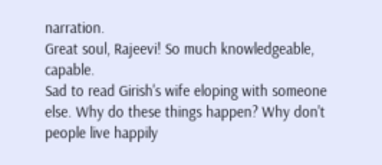narration.
Great soul, Rajeevi! So much knowledgeable, capable.
Sad to read Girish's wife eloping with someone else. Why do these things happen? Why don't people live happily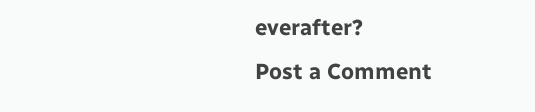everafter?
Post a Comment